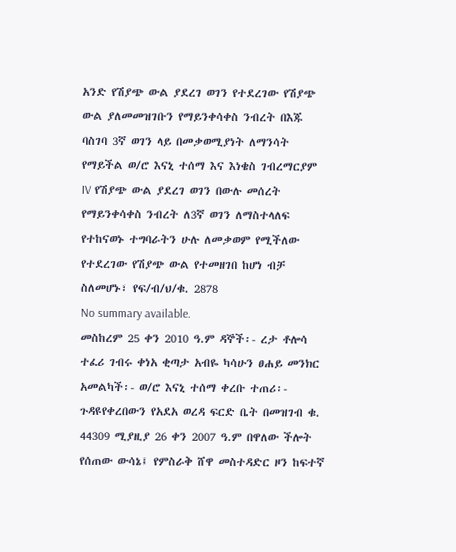አንድ የሽያጭ ውል ያደረገ ወገን የተደረገው የሽያጭ ውል ያለመመዝገቡን የማይንቀሳቀስ ንብረት በእጁ ባስገባ 3ኛ ወገን ላይ በመቃወሚያነት ለማንሳት የማይችል ወ/ሮ እናኒ ተሰማ እና እነቄስ ገብረማርያም IV የሽያጭ ውል ያደረገ ወገን በውሉ መሰረት የማይንቀሳቀስ ንብረት ለ3ኛ ወገን ለማስተላለፍ የተከናወኑ ተግባራትን ሁሉ ለመቃወም የሚችለው የተደረገው የሽያጭ ውል የተመዘገበ ከሆነ ብቻ ስለመሆኑ፣ የፍ/ብ/ህ/ቁ. 2878
No summary available.
መስከረም 25 ቀን 2010 ዓ.ም ዳኞች፡- ረታ ቶሎሳ ተፈሪ ገብሩ ቀነአ ቂጣታ አብዬ ካሳሁን ፀሐይ መንክር አመልካች፡- ወ/ሮ እናኒ ተሰማ ቀረቡ ተጠሪ፡-
ጉዳዩየቀረበውን የአደአ ወረዳ ፍርድ ቤት በመዝገብ ቁ. 44309 ሚያዚያ 26 ቀን 2007 ዓ.ም በዋለው ችሎት የሰጠው ውሳኔ፤ የምስራቅ ሸዋ መስተዳድር ዞን ከፍተኛ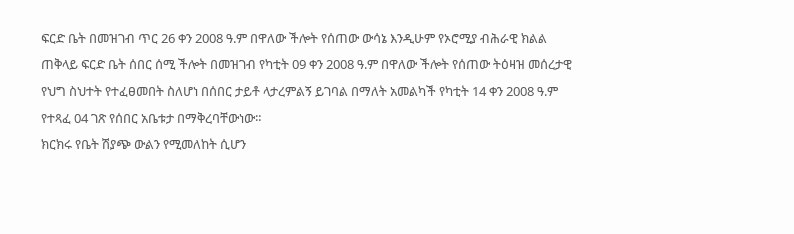ፍርድ ቤት በመዝገብ ጥር 26 ቀን 2008 ዓ.ም በዋለው ችሎት የሰጠው ውሳኔ እንዲሁም የኦሮሚያ ብሕራዊ ክልል ጠቅላይ ፍርድ ቤት ሰበር ሰሚ ችሎት በመዝገብ የካቲት 09 ቀን 2008 ዓ.ም በዋለው ችሎት የሰጠው ትዕዛዝ መሰረታዊ የህግ ስህተት የተፈፀመበት ስለሆነ በሰበር ታይቶ ላታረምልኝ ይገባል በማለት አመልካች የካቲት 14 ቀን 2008 ዓ.ም የተጻፈ 04 ገጽ የሰበር አቤቱታ በማቅረባቸውነው።
ክርክሩ የቤት ሽያጭ ውልን የሚመለከት ሲሆን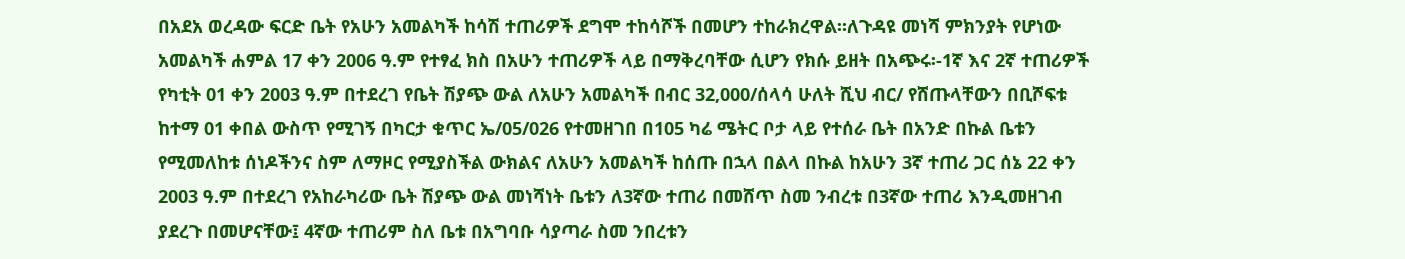በአደአ ወረዳው ፍርድ ቤት የአሁን አመልካች ከሳሽ ተጠሪዎች ደግሞ ተከሳሾች በመሆን ተከራክረዋል።ለጉዳዩ መነሻ ምክንያት የሆነው አመልካች ሐምል 17 ቀን 2006 ዓ.ም የተፃፈ ክስ በአሁን ተጠሪዎች ላይ በማቅረባቸው ሲሆን የክሱ ይዘት በአጭሩ፡-1ኛ እና 2ኛ ተጠሪዎች የካቲት 01 ቀን 2003 ዓ.ም በተደረገ የቤት ሽያጭ ውል ለአሁን አመልካች በብር 32,000/ሰላሳ ሁለት ሺህ ብር/ የሸጡላቸውን በቢሾፍቱ ከተማ 01 ቀበል ውስጥ የሚገኝ በካርታ ቁጥር ኤ/05/026 የተመዘገበ በ105 ካሬ ሜትር ቦታ ላይ የተሰራ ቤት በአንድ በኩል ቤቱን የሚመለከቱ ሰነዶችንና ስም ለማዞር የሚያስችል ውክልና ለአሁን አመልካች ከሰጡ በኋላ በልላ በኩል ከአሁን 3ኛ ተጠሪ ጋር ሰኔ 22 ቀን 2003 ዓ.ም በተደረገ የአከራካሪው ቤት ሽያጭ ውል መነሻነት ቤቱን ለ3ኛው ተጠሪ በመሸጥ ስመ ንብረቱ በ3ኛው ተጠሪ እንዲመዘገብ ያደረጉ በመሆናቸው፤ 4ኛው ተጠሪም ስለ ቤቱ በአግባቡ ሳያጣራ ስመ ንበረቱን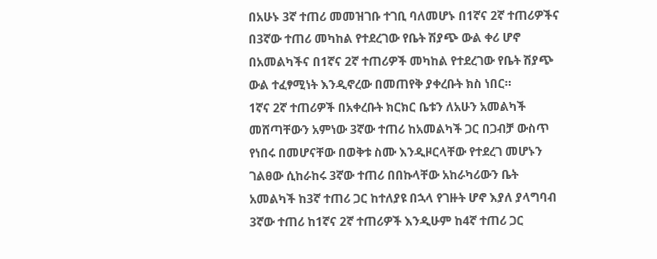በአሁኑ 3ኛ ተጠሪ መመዝገቡ ተገቢ ባለመሆኑ በ1ኛና 2ኛ ተጠሪዎችና በ3ኛው ተጠሪ መካከል የተደረገው የቤት ሽያጭ ውል ቀሪ ሆኖ በአመልካችና በ1ኛና 2ኛ ተጠሪዎች መካከል የተደረገው የቤት ሽያጭ ውል ተፈፃሚነት እንዲኖረው በመጠየቅ ያቀረቡት ክስ ነበር።
1ኛና 2ኛ ተጠሪዎች በአቀረቡት ክርክር ቤቱን ለአሁን አመልካች መሸጣቸውን አምነው 3ኛው ተጠሪ ከአመልካች ጋር በጋብቻ ውስጥ የነበሩ በመሆናቸው በወቅቱ ስሙ እንዲዞርላቸው የተደረገ መሆኑን ገልፀው ሲከራከሩ 3ኛው ተጠሪ በበኩላቸው አከራካሪውን ቤት አመልካች ከ3ኛ ተጠሪ ጋር ከተለያዩ በኋላ የገዙት ሆኖ እያለ ያላግባብ 3ኛው ተጠሪ ከ1ኛና 2ኛ ተጠሪዎች እንዲሁም ከ4ኛ ተጠሪ ጋር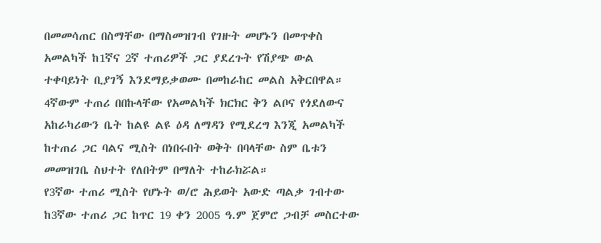በመመሳጠር በስማቸው በማስመዝገብ የገዙት መሆኑን በመጥቀስ አመልካች ከ1ኛና 2ኛ ተጠሪዎች ጋር ያደረጉት የሽያጭ ውል ተቀባይነት ቢያገኝ እንደማይቃወሙ በመከራከር መልስ አቅርበዋል። 4ኛውም ተጠሪ በበኩላቸው የአመልካች ክርክር ቅን ልቦና የጎደለውና አከራካሪውን ቤት ከልዩ ልዩ ዕዳ ለማዳን የሚደረግ እንጂ አመልካች ከተጠሪ ጋር ባልና ሚስት በነበሩበት ወቅት በባላቸው ስም ቤቱን መመዝገቤ ስህተት የለበትም በማለት ተከራክሯል።
የ3ኛው ተጠሪ ሚስት የሆኑት ወ/ሮ ሕይወት አውድ ጣልቃ ገብተው ከ3ኛው ተጠሪ ጋር ከጥር 19 ቀን 2005 ዓ.ም ጀምሮ ጋብቻ መስርተው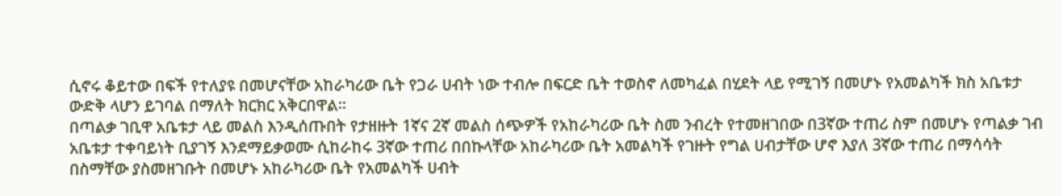ሲኖሩ ቆይተው በፍች የተለያዩ በመሆናቸው አከራካሪው ቤት የጋራ ሀብት ነው ተብሎ በፍርድ ቤት ተወስኖ ለመካፈል በሂደት ላይ የሚገኝ በመሆኑ የአመልካች ክስ አቤቱታ ውድቅ ላሆን ይገባል በማለት ክርክር አቅርበዋል።
በጣልቃ ገቢዋ አቤቱታ ላይ መልስ እንዲሰጡበት የታዘዙት 1ኛና 2ኛ መልስ ሰጭዎች የአከራካሪው ቤት ስመ ንብረት የተመዘገበው በ3ኛው ተጠሪ ስም በመሆኑ የጣልቃ ገብ አቤቱታ ተቀባይነት ቢያገኝ እንደማይቃወሙ ሲከራከሩ 3ኛው ተጠሪ በበኩላቸው አከራካሪው ቤት አመልካች የገዙት የግል ሀብታቸው ሆኖ እያለ 3ኛው ተጠሪ በማሳሳት በስማቸው ያስመዘገቡት በመሆኑ አከራካሪው ቤት የአመልካች ሀብት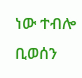ነው ተብሎ ቢወሰን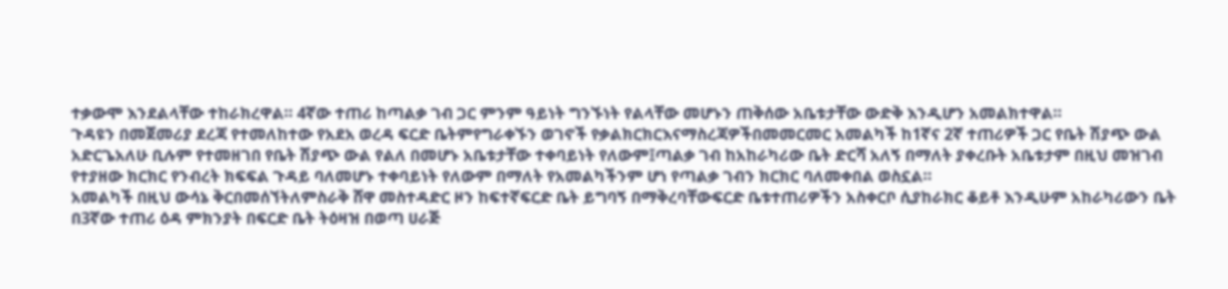ተቃውሞ እንደልላቸው ተከራክረዋል። 4ኛው ተጠሪ ከጣልቃ ገብ ጋር ምንም ዓይነት ግንኙነት የልላቸው መሆኑን ጠቅሰው አቤቱታቸው ውድቅ እንዲሆን አመልክተዋል።
ጉዳዩን በመጀመሪያ ደረጃ የተመለከተው የአደአ ወረዳ ፍርድ ቤትምየግራቀኙን ወገኖች የቃልክርክርእናማስረጃዎችበመመርመር አመልካች ከ1ኛና 2ኛ ተጠሪዎች ጋር የቤት ሽያጭ ውል አድርጌአለሁ ቢሉም የተመዘገበ የቤት ሽያጭ ውል የልለ በመሆኑ አቤቱታቸው ተቀባይነት የለውም፤ጣልቃ ገብ ከአከራካሪው ቤት ድርሻ አለኝ በማለት ያቀረቡት አቤቱታም በዚህ መዝገብ የተያዘው ክርክር የንብረት ክፍፍል ጉዳይ ባለመሆኑ ተቀባይነት የለውም በማለት የአመልካችንም ሆነ የጣልቃ ገብን ክርክር ባለመቀበል ወስኗል።
አመልካች በዚህ ውሳኔ ቅርበመሰኘትለምስራቅ ሸዋ መስተዳድር ዞን ከፍተኛፍርድ ቤት ይግባኝ በማቅረባቸውፍርድ ቤቱተጠሪዎችን አስቀርቦ ሲያከራክር ቆይቶ እንዲሁም አከራካሪውን ቤት በ3ኛው ተጠሪ ዕዳ ምክንያት በፍርድ ቤት ትዕዛዝ በወጣ ሀራጅ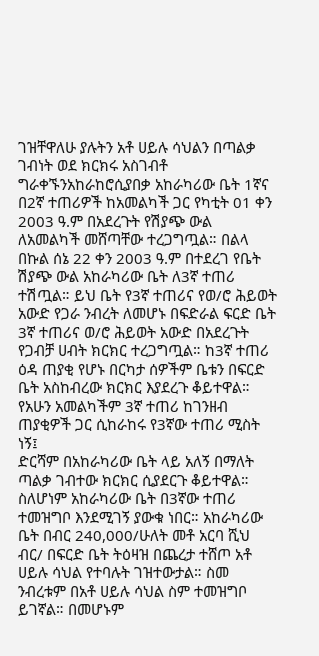ገዝቸዋለሁ ያሉትን አቶ ሀይሉ ሳህልን በጣልቃ ገብነት ወደ ክርክሩ አስገብቶ ግራቀኙንአከራከሮሲያበቃ አከራካሪው ቤት 1ኛና በ2ኛ ተጠሪዎች ከአመልካች ጋር የካቲት 01 ቀን 2003 ዓ.ም በአደረጉት የሽያጭ ውል ለአመልካች መሸጣቸው ተረጋግጧል። በልላ በኩል ሰኔ 22 ቀን 2003 ዓ.ም በተደረገ የቤት ሽያጭ ውል አከራካሪው ቤት ለ3ኛ ተጠሪ ተሽጧል። ይህ ቤት የ3ኛ ተጠሪና የወ/ሮ ሕይወት አውድ የጋራ ንብረት ለመሆኑ በፍድራል ፍርድ ቤት 3ኛ ተጠሪና ወ/ሮ ሕይወት አውድ በአደረጉት የጋብቻ ሀብት ክርክር ተረጋግጧል። ከ3ኛ ተጠሪ ዕዳ ጠያቂ የሆኑ በርካታ ሰዎችም ቤቱን በፍርድ ቤት አስከብረው ክርክር እያደረጉ ቆይተዋል። የአሁን አመልካችም 3ኛ ተጠሪ ከገንዘብ ጠያቂዎች ጋር ሲከራከሩ የ3ኛው ተጠሪ ሚስት ነኝ፤
ድርሻም በአከራካሪው ቤት ላይ አለኝ በማለት ጣልቃ ገብተው ክርክር ሲያደርጉ ቆይተዋል። ስለሆነም አከራካሪው ቤት በ3ኛው ተጠሪ ተመዝግቦ እንደሚገኝ ያውቁ ነበር። አከራካሪው ቤት በብር 240,000/ሁለት መቶ አርባ ሺህ ብር/ በፍርድ ቤት ትዕዛዝ በጨረታ ተሸጦ አቶ ሀይሉ ሳህል የተባሉት ገዝተውታል። ስመ ንብረቱም በአቶ ሀይሉ ሳህል ስም ተመዝግቦ ይገኛል። በመሆኑም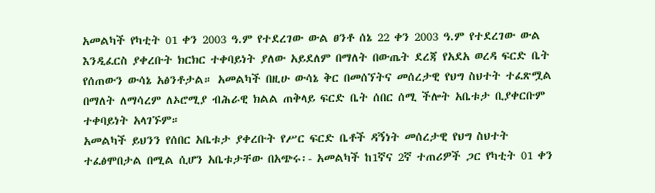አመልካች የካቲት 01 ቀን 2003 ዓ.ም የተደረገው ውል ፀንቶ ሰኔ 22 ቀን 2003 ዓ.ም የተደረገው ውል እንዲፈርስ ያቀረቡት ክርክር ተቀባይነት ያለው አይደለም በማለት በውጤት ደረጃ የአደአ ወረዳ ፍርድ ቤት የሰጠውን ውሳኔ አፅንቶታል። አመልካች በዚሁ ውሳኔ ቅር በመሰኘትና መሰረታዊ የህግ ስህተት ተፈጽሟል በማለት ለማሳረም ለኦሮሚያ ብሕራዊ ክልል ጠቅላይ ፍርድ ቤት ሰበር ሰሚ ችሎት አቤቱታ ቢያቀርቡም ተቀባይነት አላገኙም።
አመልካች ይህንን የሰበር አቤቱታ ያቀረቡት የሥር ፍርድ ቤቶች ዳኝነት መሰረታዊ የህግ ስህተት ተፈፅሞበታል በሚል ሲሆን አቤቱታቸው በአጭሩ፡- አመልካች ከ1ኛና 2ኛ ተጠሪዎች ጋር የካቲት 01 ቀን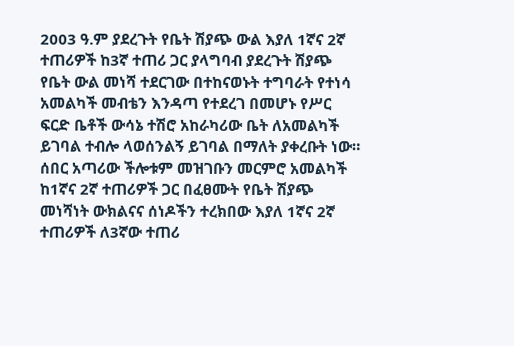2003 ዓ.ም ያደረጉት የቤት ሽያጭ ውል እያለ 1ኛና 2ኛ ተጠሪዎች ከ3ኛ ተጠሪ ጋር ያላግባብ ያደረጉት ሽያጭ የቤት ውል መነሻ ተደርገው በተከናወኑት ተግባራት የተነሳ አመልካች መብቴን እንዳጣ የተደረገ በመሆኑ የሥር ፍርድ ቤቶች ውሳኔ ተሽሮ አከራካሪው ቤት ለአመልካች ይገባል ተብሎ ላወሰንልኝ ይገባል በማለት ያቀረቡት ነው።
ሰበር አጣሪው ችሎቱም መዝገቡን መርምሮ አመልካች ከ1ኛና 2ኛ ተጠሪዎች ጋር በፈፀሙት የቤት ሽያጭ መነሻነት ውክልናና ሰነዶችን ተረክበው እያለ 1ኛና 2ኛ ተጠሪዎች ለ3ኛው ተጠሪ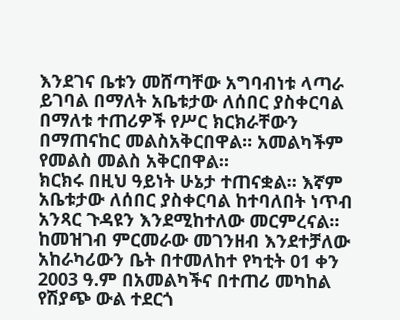እንደገና ቤቱን መሸጣቸው አግባብነቱ ላጣራ ይገባል በማለት አቤቱታው ለሰበር ያስቀርባል በማለቱ ተጠሪዎች የሥር ክርክራቸውን በማጠናከር መልስአቅርበዋል። አመልካችም የመልስ መልስ አቅርበዋል።
ክርክሩ በዚህ ዓይነት ሁኔታ ተጠናቋል። እኛም አቤቱታው ለሰበር ያስቀርባል ከተባለበት ነጥብ አንጻር ጉዳዩን እንደሚከተለው መርምረናል። ከመዝገብ ምርመራው መገንዘብ እንደተቻለው አከራካሪውን ቤት በተመለከተ የካቲት 01 ቀን 2003 ዓ.ም በአመልካችና በተጠሪ መካከል የሽያጭ ውል ተደርጎ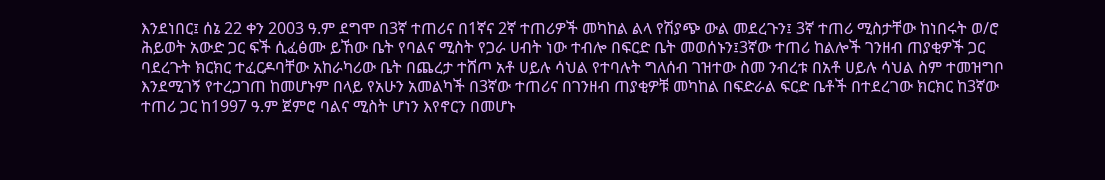እንደነበር፤ ሰኔ 22 ቀን 2003 ዓ.ም ደግሞ በ3ኛ ተጠሪና በ1ኛና 2ኛ ተጠሪዎች መካከል ልላ የሽያጭ ውል መደረጉን፤ 3ኛ ተጠሪ ሚስታቸው ከነበሩት ወ/ሮ ሕይወት አውድ ጋር ፍች ሲፈፅሙ ይኸው ቤት የባልና ሚስት የጋራ ሀብት ነው ተብሎ በፍርድ ቤት መወሰኑን፤3ኛው ተጠሪ ከልሎች ገንዘብ ጠያቂዎች ጋር ባደረጉት ክርክር ተፈርዶባቸው አከራካሪው ቤት በጨረታ ተሸጦ አቶ ሀይሉ ሳህል የተባሉት ግለሰብ ገዝተው ስመ ንብረቱ በአቶ ሀይሉ ሳህል ስም ተመዝግቦ እንደሚገኝ የተረጋገጠ ከመሆኑም በላይ የአሁን አመልካች በ3ኛው ተጠሪና በገንዘብ ጠያቂዎቹ መካከል በፍድራል ፍርድ ቤቶች በተደረገው ክርክር ከ3ኛው ተጠሪ ጋር ከ1997 ዓ.ም ጀምሮ ባልና ሚስት ሆነን እየኖርን በመሆኑ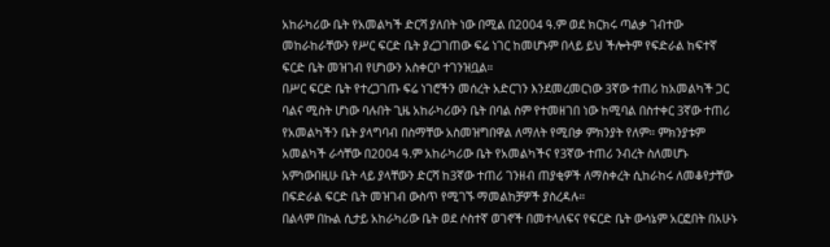አከራካሪው ቤት የአመልካች ድርሻ ያለበት ነው በሚል በ2004 ዓ.ም ወደ ክርክሩ ጣልቃ ገብተው መከራከራቸውን የሥር ፍርድ ቤት ያረጋገጠው ፍሬ ነገር ከመሆኑም በላይ ይህ ችሎትም የፍድራል ከፍተኛ ፍርድ ቤት መዝገብ የሆነውን አስቀርቦ ተገንዝቧል።
በሥር ፍርድ ቤት የተረጋገጡ ፍሬ ነገሮችን መሰረት አድርገን እንደመረመርነው 3ኛው ተጠሪ ከአመልካች ጋር ባልና ሚስት ሆነው ባሉበት ጊዜ አከራካሪውን ቤት በባል ስም የተመዘገበ ነው ከሚባል በስተቀር 3ኛው ተጠሪ የአመልካችን ቤት ያላግባብ በስማቸው አስመዝግበዋል ለማለት የሚበቃ ምክንያት የለም። ምክንያቱም አመልካች ራሳቸው በ2004 ዓ.ም አከራካሪው ቤት የአመልካችና የ3ኛው ተጠሪ ንብረት ስለመሆኑ አምነውበዚሁ ቤት ላይ ያላቸውን ድርሻ ከ3ኛው ተጠሪ ገንዘብ ጠያቂዎች ለማስቀረት ሲከራከሩ ለመቆየታቸው በፍድራል ፍርድ ቤት መዝገብ ውስጥ የሚገኙ ማመልከቻዎች ያስረዳሉ።
በልላም በኩል ሲታይ አከራካሪው ቤት ወደ ሶስተኛ ወገኖች በመተላለፍና የፍርድ ቤት ውሳኔም አርፎበት በአሁኑ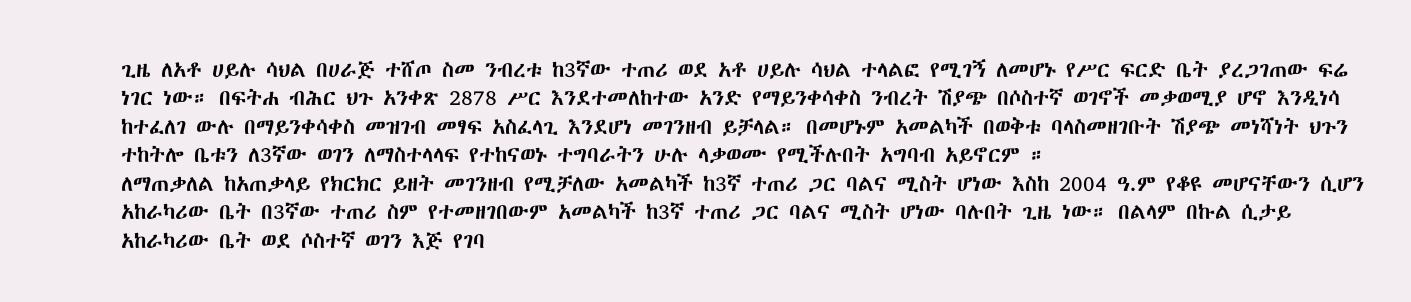ጊዜ ለአቶ ሀይሉ ሳህል በሀራጅ ተሸጦ ስመ ንብረቱ ከ3ኛው ተጠሪ ወደ አቶ ሀይሉ ሳህል ተላልፎ የሚገኝ ለመሆኑ የሥር ፍርድ ቤት ያረጋገጠው ፍሬ ነገር ነው። በፍትሐ ብሕር ህጉ አንቀጽ 2878 ሥር እንደተመለከተው አንድ የማይንቀሳቀስ ንብረት ሽያጭ በሶስተኛ ወገኖች መቃወሚያ ሆኖ እንዲነሳ ከተፈለገ ውሉ በማይንቀሳቀስ መዝገብ መፃፍ አስፈላጊ እንደሆነ መገንዘብ ይቻላል። በመሆኑም አመልካች በወቅቱ ባላስመዘገቡት ሽያጭ መነሻነት ህጉን ተከትሎ ቤቱን ለ3ኛው ወገን ለማስተላላፍ የተከናወኑ ተግባራትን ሁሉ ላቃወሙ የሚችሉበት አግባብ አይኖርም ።
ለማጠቃለል ከአጠቃላይ የክርክር ይዘት መገንዘብ የሚቻለው አመልካች ከ3ኛ ተጠሪ ጋር ባልና ሚስት ሆነው እስከ 2004 ዓ.ም የቆዩ መሆናቸውን ሲሆን አከራካሪው ቤት በ3ኛው ተጠሪ ስም የተመዘገበውም አመልካች ከ3ኛ ተጠሪ ጋር ባልና ሚስት ሆነው ባሉበት ጊዜ ነው። በልላም በኩል ሲታይ አከራካሪው ቤት ወደ ሶስተኛ ወገን እጅ የገባ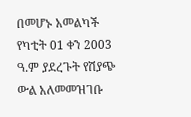በመሆኑ አመልካች የካቲት 01 ቀን 2003 ዓ.ም ያደረጉት የሽያጭ ውል አለመመዝገቡ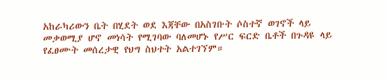አከራካሪውን ቤት በሂደት ወደ እጃቸው በአስገቡት ሶስተኛ ወገኖች ላይ መቃወሚያ ሆኖ መነሳት የሚገባው ባለመሆኑ የሥር ፍርድ ቤቶች በጉዳዩ ላይ የፈፀሙት መሰረታዊ የህግ ስህተት አልተገኘም።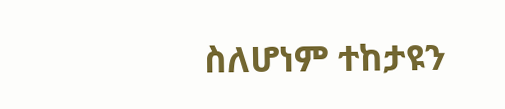ስለሆነም ተከታዩን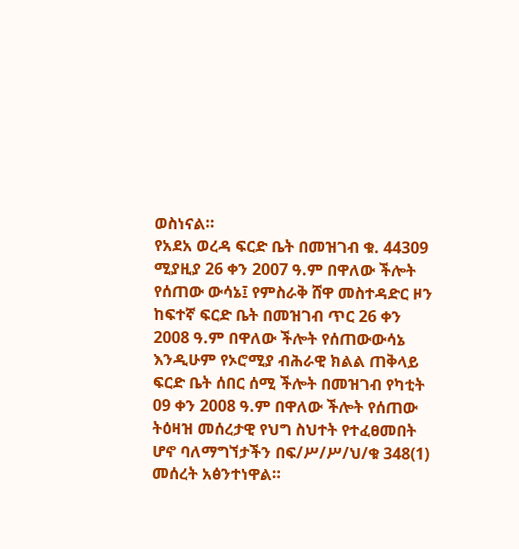ወስነናል።
የአደአ ወረዳ ፍርድ ቤት በመዝገብ ቁ. 44309 ሚያዚያ 26 ቀን 2007 ዓ.ም በዋለው ችሎት የሰጠው ውሳኔ፤ የምስራቅ ሸዋ መስተዳድር ዞን ከፍተኛ ፍርድ ቤት በመዝገብ ጥር 26 ቀን 2008 ዓ.ም በዋለው ችሎት የሰጠውውሳኔ እንዲሁም የኦሮሚያ ብሕራዊ ክልል ጠቅላይ ፍርድ ቤት ሰበር ሰሚ ችሎት በመዝገብ የካቲት 09 ቀን 2008 ዓ.ም በዋለው ችሎት የሰጠው ትዕዛዝ መሰረታዊ የህግ ስህተት የተፈፀመበት ሆኖ ባለማግኘታችን በፍ/ሥ/ሥ/ህ/ቁ 348(1) መሰረት አፅንተነዋል።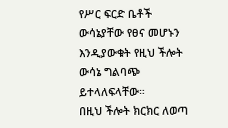የሥር ፍርድ ቤቶች ውሳኔያቸው የፀና መሆኑን እንዲያውቁት የዚህ ችሎት ውሳኔ ግልባጭ ይተላለፍላቸው።
በዚህ ችሎት ክርክር ለወጣ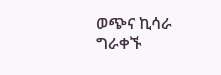ወጭና ኪሳራ ግራቀኙ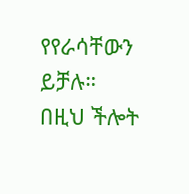የየራሳቸውን ይቻሉ።
በዚህ ችሎት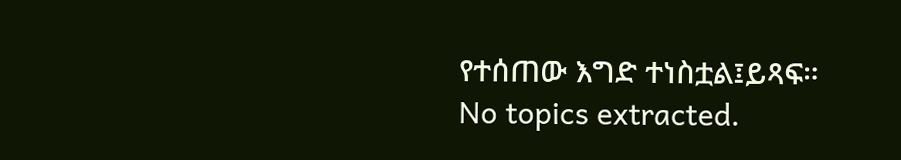የተሰጠው እግድ ተነስቷል፤ይጻፍ።
No topics extracted.